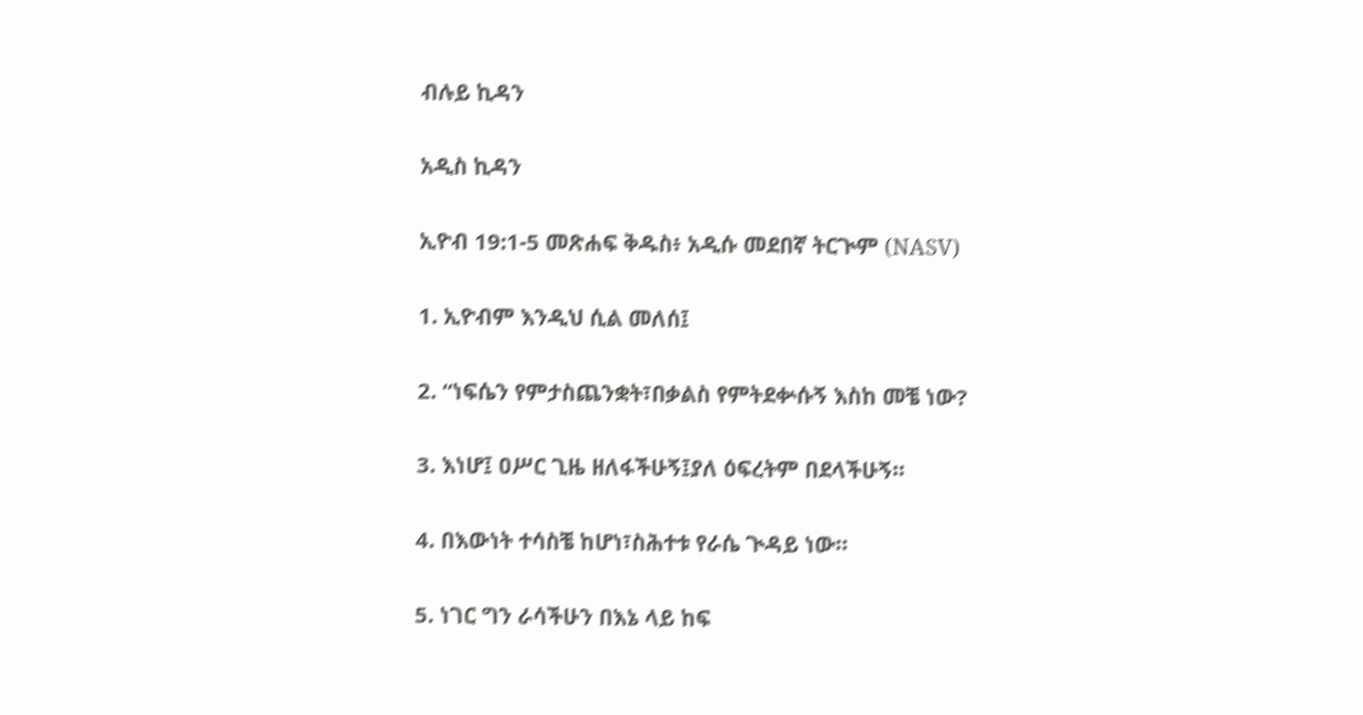ብሉይ ኪዳን

አዲስ ኪዳን

ኢዮብ 19:1-5 መጽሐፍ ቅዱስ፥ አዲሱ መደበኛ ትርጒም (NASV)

1. ኢዮብም እንዲህ ሲል መለሰ፤

2. “ነፍሴን የምታስጨንቋት፣በቃልስ የምትደቍሱኝ እስከ መቼ ነው?

3. እነሆ፤ ዐሥር ጊዜ ዘለፋችሁኝ፤ያለ ዕፍረትም በደላችሁኝ።

4. በእውነት ተሳስቼ ከሆነ፣ስሕተቱ የራሴ ጒዳይ ነው።

5. ነገር ግን ራሳችሁን በእኔ ላይ ከፍ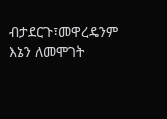ብታደርጉ፣መዋረዴንም እኔን ለመሞገት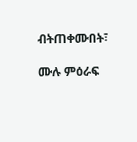ብትጠቀሙበት፣

ሙሉ ምዕራፍ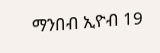ማንበብ ኢዮብ 19